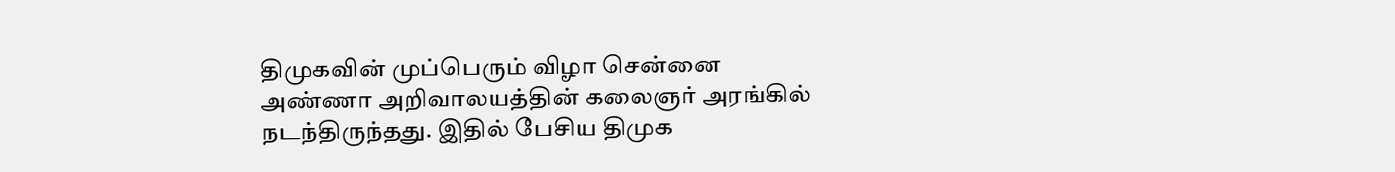திமுகவின் முப்பெரும் விழா சென்னை அண்ணா அறிவாலயத்தின் கலைஞர் அரங்கில் நடந்திருந்தது. இதில் பேசிய திமுக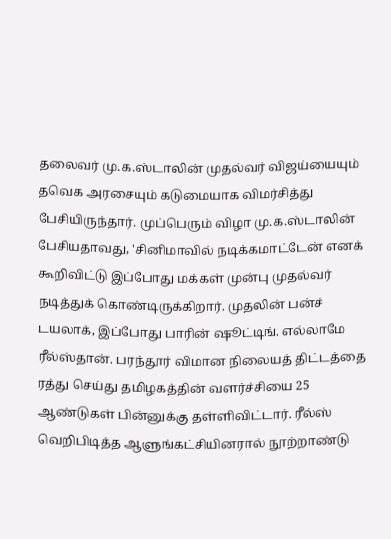தலைவர் மு.க.ஸ்டாலின் முதல்வர் விஜய்யையும் தவெக அரசையும் கடுமையாக விமர்சித்து பேசியிருந்தார். முப்பெரும் விழா மு.க.ஸ்டாலின் பேசியதாவது, 'சினிமாவில் நடிக்கமாட்டேன் எனக் கூறிவிட்டு இப்போது மக்கள் முன்பு முதல்வர் நடித்துக் கொண்டிருக்கிறார். முதலின் பன்ச் டயலாக், இப்போது பாரின் ஷூட்டிங். எல்லாமே ரீல்ஸ்தான். பரந்தூர் விமான நிலையத் திட்டத்தை ரத்து செய்து தமிழகத்தின் வளர்ச்சியை 25 ஆண்டுகள் பின்னுக்கு தள்ளிவிட்டார். ரீல்ஸ் வெறிபிடித்த ஆளுங்கட்சியினரால் நூற்றாண்டு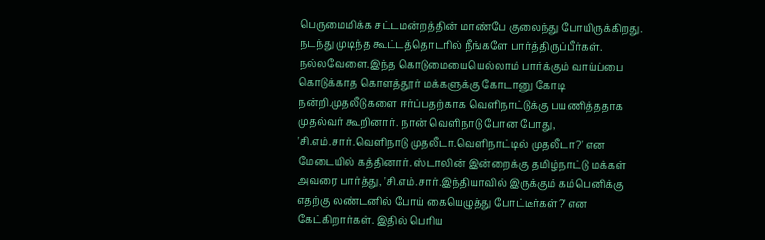பெருமைமிக்க சட்டமன்றத்தின் மாண்பே குலைந்து போயிருக்கிறது. நடந்து முடிந்த கூட்டத்தொடரில் நீங்களே பார்த்திருப்பீர்கள். நல்லவேளை.இந்த கொடுமையையெல்லாம் பார்க்கும் வாய்ப்பை கொடுக்காத கொளத்தூர் மக்களுக்கு கோடானு கோடி நன்றி.முதலீடுகளை ஈர்ப்பதற்காக வெளிநாட்டுக்கு பயணித்ததாக முதல்வர் கூறினார். நான் வெளிநாடு போன போது, 'சி.எம்.சார்.வெளிநாடு முதலீடா.வெளிநாட்டில் முதலீடா?' என மேடையில் கத்தினார். ஸ்டாலின் இன்றைக்கு தமிழ்நாட்டு மக்கள் அவரை பார்த்து, 'சி.எம்.சார்.இந்தியாவில் இருக்கும் கம்பெனிக்கு எதற்கு லண்டனில் போய் கையெழுத்து போட்டீர்கள்?' என கேட்கிறார்கள். இதில் பெரிய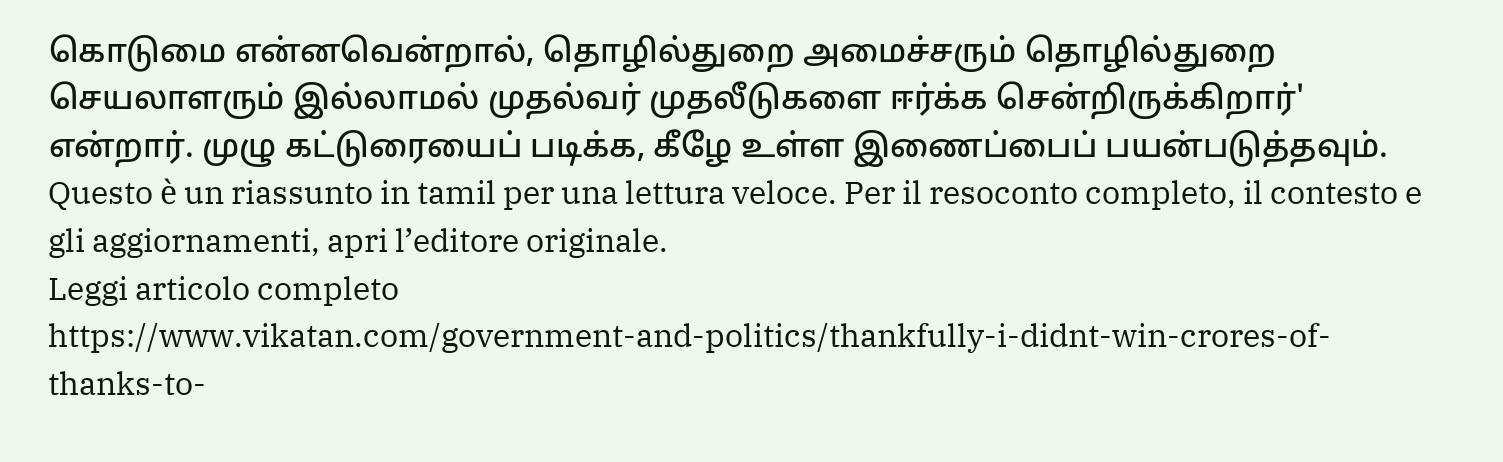கொடுமை என்னவென்றால், தொழில்துறை அமைச்சரும் தொழில்துறை செயலாளரும் இல்லாமல் முதல்வர் முதலீடுகளை ஈர்க்க சென்றிருக்கிறார்' என்றார். முழு கட்டுரையைப் படிக்க, கீழே உள்ள இணைப்பைப் பயன்படுத்தவும்.
Questo è un riassunto in tamil per una lettura veloce. Per il resoconto completo, il contesto e gli aggiornamenti, apri l’editore originale.
Leggi articolo completo
https://www.vikatan.com/government-and-politics/thankfully-i-didnt-win-crores-of-thanks-to-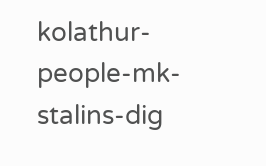kolathur-people-mk-stalins-dig